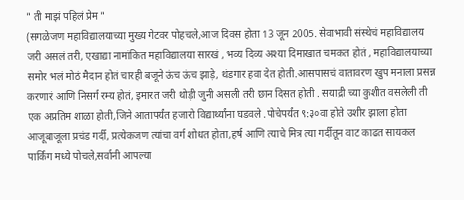" ती माझं पहिलं प्रेम "
(सगळेजण महाविद्यालयाच्या मुख्य गेटवर पोहचले,आज दिवस होता 13 जून 2005. सेवाभावी संस्थेचं महाविद्यालय जरी असलं तरी, एखाद्या नामांकित महाविद्यालया सारखं , भव्य दिव्य अश्या दिमाखात चमकत होतं , महाविद्यालयाच्या समोर भलं मोठं मैदान होतं चारही बजूने ऊंच ऊंच झाड़े, थंडगार हवा देत होती.आसपासचं वातावरण खुप मनाला प्रसन्न करणारं आणि निसर्ग रम्य होतं, इमारत जरी थोड़ी जुनी असली तरी छान दिसत होती . सयाद्री च्या कुशीत वसलेली ती एक अप्रतिम शाळा होती,जिने आतापर्यंत हजारो विद्यार्थ्यांना घडवले .पोचेपर्यंत ९:३०वा होते उशीर झाला होता आजूबाजूला प्रचंड गर्दी, प्रत्येकजण त्यांचा वर्ग शोधत होता,हर्ष आणि त्याचे मित्र त्या गर्दीतून वाट काढत सायकल पार्किंग मध्ये पोचले,सर्वानी आपल्या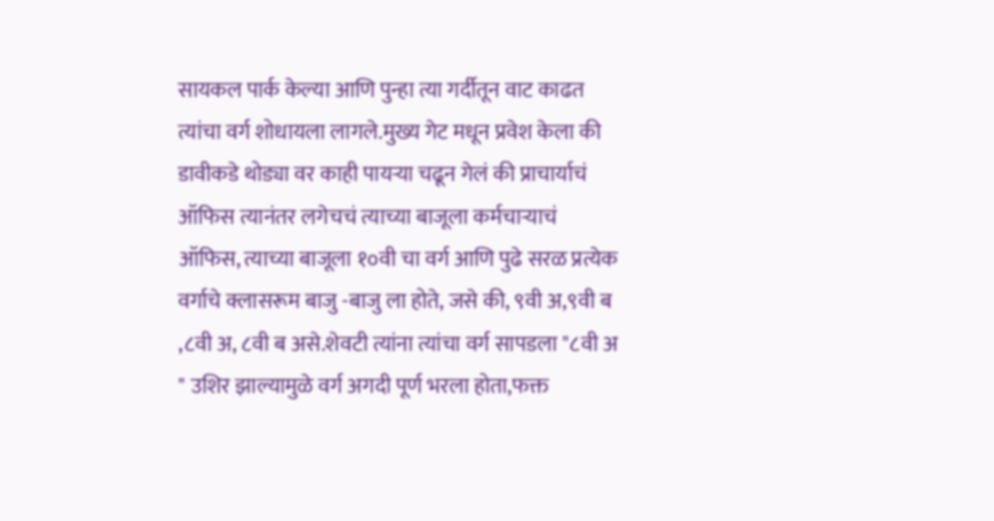सायकल पार्क केल्या आणि पुन्हा त्या गर्दीतून वाट काढत त्यांचा वर्ग शोधायला लागले.मुख्य गेट मधून प्रवेश केला की डावीकडे थोड्या वर काही पायऱ्या चढून गेलं की प्राचार्याचं ऑफिस त्यानंतर लगेचचं त्याच्या बाजूला कर्मचाऱ्याचं ऑफिस, त्याच्या बाजूला १०वी चा वर्ग आणि पुढे सरळ प्रत्येक वर्गाचे क्लासरूम बाजु -बाजु ला होते, जसे की, ९वी अ,९वी ब ,८वी अ, ८वी ब असे.शेवटी त्यांना त्यांचा वर्ग सापडला "८वी अ " उशिर झाल्यामुळे वर्ग अगदी पूर्ण भरला होता,फक्त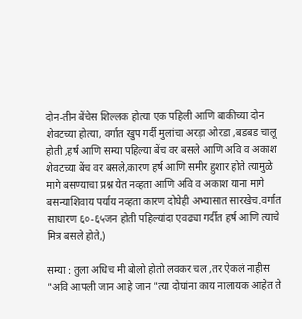दोन-तीन बेंचेस शिल्लक होत्या एक पहिली आणि बाकीच्या दोन शेवटच्या होत्या, वर्गात खुप गर्दी मुलांचा अरड़ा ओरडा ,बडबड चालू होती ,हर्ष आणि सम्या पहिल्या बेंच वर बसले आणि अवि व अकाश शेवटच्या बेंच वर बसले,कारण हर्ष आणि समीर हुशार होते त्यामुळे मागे बसण्याचा प्रश्न येत नव्हता आणि अवि व अकाश याना मागे बसन्याशिवाय पर्याय नव्हता कारण दोघेही अभ्यासात सारखेच.वर्गात साधारण ६०-६५जन होती पहिल्यांदा एवढ्या गर्दीत हर्ष आणि त्याचे मित्र बसले होते,)

सम्या : तुला अधिच मी बोलो होतो लवकर चल ,तर ऐकलं नाहीस "अवि आपली जान आहे जान "त्या दोघांना काय नालायक आहेत ते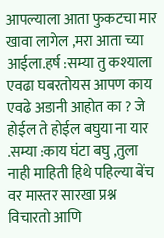आपल्याला आता फुकटचा मार खावा लागेल ,मरा आता च्या आईला.हर्ष :सम्या तु कश्याला एवढा घबरतोयस आपण काय एवढे अडानी आहोत का ? जे होईल ते होईल बघुया ना यार .सम्या :काय घंटा बघु ,तुला नाही माहिती हिथे पहिल्या बेंच वर मास्तर सारखा प्रश्न विचारतो आणि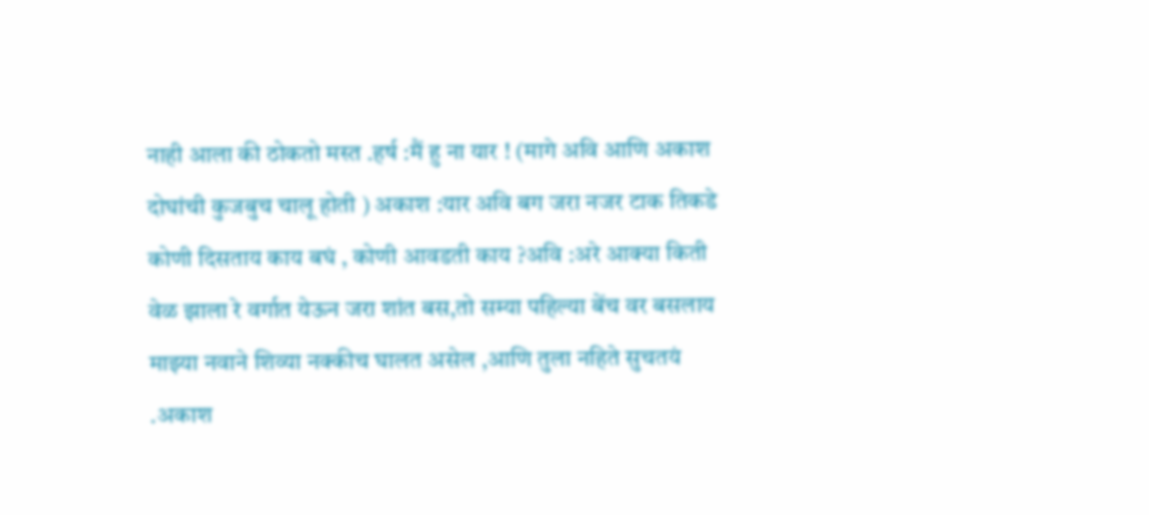नाही आला की ठोकतो मस्त .हर्ष :मैं हु ना यार ! (मागे अवि आणि अकाश दोघांची कुजबुच चालू होती ) अकाश :यार अवि बग जरा नजर टाक तिकडे कोणी दिसताय काय बघं , कोणी आवडती काय ?अवि :अरे आक्या किती वेळ झाला रे वर्गात येऊन जरा शांत बस,तो सम्या पहिल्या बेंच वर बसलाय माझ्या नवाने शिव्या नक्कीच घालत असेल ,आणि तुला नहिते सुचतयं .अकाश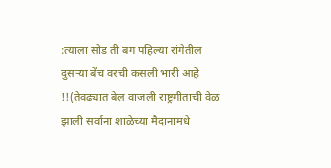:त्याला सोड ती बग पहिल्या रांगेतील दुसऱ्या बेंच वरची कसली भारी आहे !!(तेवढ्यात बेल वाजली राष्ट्रगीताची वेळ झाली सर्वाना शाळेच्या मैदानामधे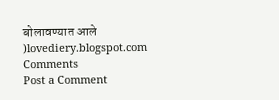बोलावण्यात आले )lovediery.blogspot.com
Comments
Post a Comment